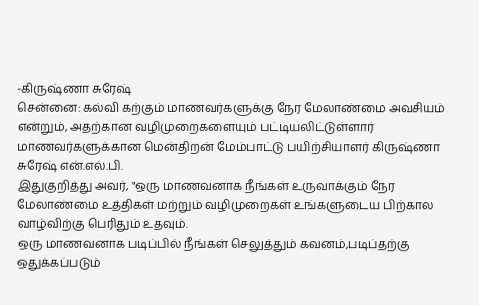-கிருஷ்ணா சுரேஷ்
சென்னை: கல்வி கற்கும் மாணவர்களுக்கு நேர மேலாண்மை அவசியம் என்றும், அதற்கான வழிமுறைகளையும் பட்டியலிட்டுள்ளார் மாணவர்களுக்கான மென்திறன் மேம்பாட்டு பயிற்சியாளர் கிருஷ்ணா சுரேஷ் என்.எல்.பி.
இதுகுறித்து அவர், "ஒரு மாணவனாக நீங்கள் உருவாக்கும் நேர மேலாண்மை உத்திகள் மற்றும் வழிமுறைகள் உங்களுடைய பிற்கால வாழ்விற்கு பெரிதும் உதவும்.
ஒரு மாணவனாக படிப்பில் நீங்கள் செலுத்தும் கவனம்,படிப்தற்கு ஒதுக்கப்படும்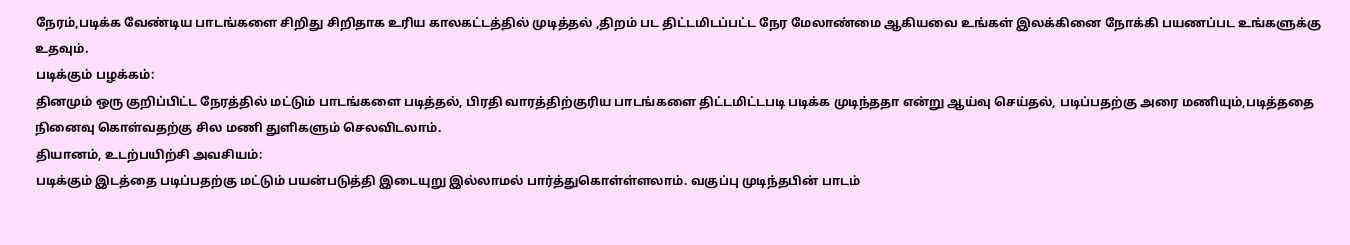நேரம்,படிக்க வேண்டிய பாடங்களை சிறிது சிறிதாக உரிய காலகட்டத்தில் முடித்தல் ,திறம் பட திட்டமிடப்பட்ட நேர மேலாண்மை ஆகியவை உங்கள் இலக்கினை நோக்கி பயணப்பட உங்களுக்கு உதவும்.
படிக்கும் பழக்கம்:
தினமும் ஒரு குறிப்பிட்ட நேரத்தில் மட்டும் பாடங்களை படித்தல், பிரதி வாரத்திற்குரிய பாடங்களை திட்டமிட்டபடி படிக்க முடிந்ததா என்று ஆய்வு செய்தல், படிப்பதற்கு அரை மணியும்,படித்ததை நினைவு கொள்வதற்கு சில மணி துளிகளும் செலவிடலாம்.
தியானம், உடற்பயிற்சி அவசியம்:
படிக்கும் இடத்தை படிப்பதற்கு மட்டும் பயன்படுத்தி இடையுறு இல்லாமல் பார்த்துகொள்ள்ளலாம். வகுப்பு முடிந்தபின் பாடம்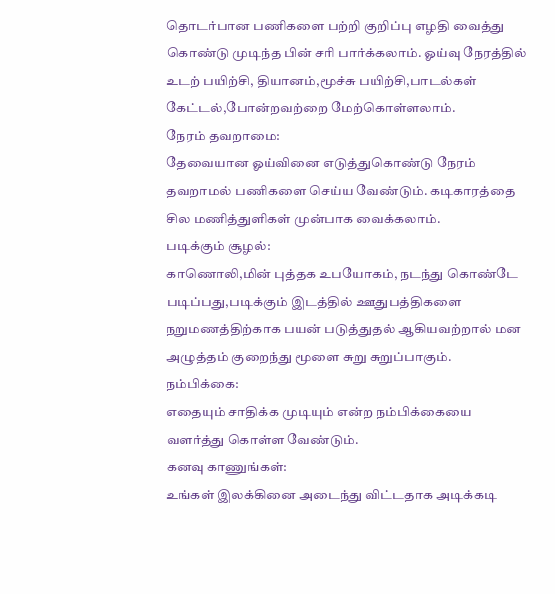தொடர்பான பணிகளை பற்றி குறிப்பு எழதி வைத்து கொண்டு முடிந்த பின் சரி பார்க்கலாம். ஓய்வு நேரத்தில் உடற் பயிற்சி, தியானம்,மூச்சு பயிற்சி,பாடல்கள் கேட்டல்,போன்றவற்றை மேற்கொள்ளலாம்.
நேரம் தவறாமை:
தேவையான ஓய்வினை எடுத்துகொண்டு நேரம் தவறாமல் பணிகளை செய்ய வேண்டும். கடிகாரத்தை சில மணித்துளிகள் முன்பாக வைக்கலாம்.
படிக்கும் சூழல்:
காணொலி,மின் புத்தக உபயோகம், நடந்து கொண்டே படிப்பது,படிக்கும் இடத்தில் ஊதுபத்திகளை நறுமணத்திற்காக பயன் படுத்துதல் ஆகியவற்றால் மன அழுத்தம் குறைந்து மூளை சுறு சுறுப்பாகும்.
நம்பிக்கை:
எதையும் சாதிக்க முடியும் என்ற நம்பிக்கையை வளர்த்து கொள்ள வேண்டும்.
கனவு காணுங்கள்:
உங்கள் இலக்கினை அடைந்து விட்டதாக அடிக்கடி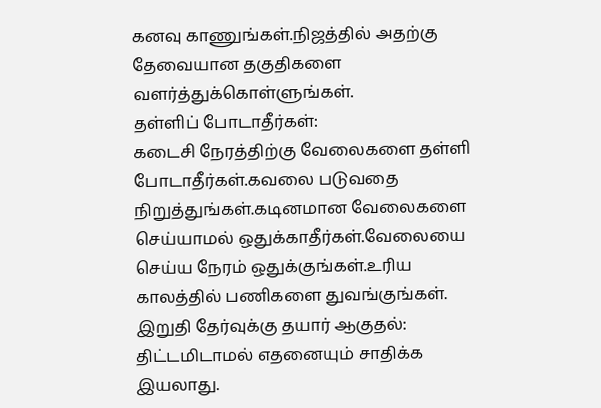கனவு காணுங்கள்.நிஜத்தில் அதற்கு தேவையான தகுதிகளை வளர்த்துக்கொள்ளுங்கள்.
தள்ளிப் போடாதீர்கள்:
கடைசி நேரத்திற்கு வேலைகளை தள்ளி போடாதீர்கள்.கவலை படுவதை நிறுத்துங்கள்.கடினமான வேலைகளை செய்யாமல் ஒதுக்காதீர்கள்.வேலையை செய்ய நேரம் ஒதுக்குங்கள்.உரிய காலத்தில் பணிகளை துவங்குங்கள்.
இறுதி தேர்வுக்கு தயார் ஆகுதல்:
திட்டமிடாமல் எதனையும் சாதிக்க இயலாது.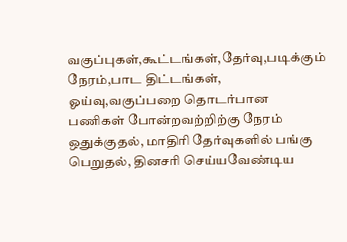வகுப்புகள்,கூட்டங்கள்,தேர்வு,படிக்கும் நேரம்,பாட திட்டங்கள், ஓய்வு,வகுப்பறை தொடர்பான பணிகள் போன்றவற்றிற்கு நேரம் ஒதுக்குதல், மாதிரி தேர்வுகளில் பங்கு பெறுதல், தினசரி செய்யவேண்டிய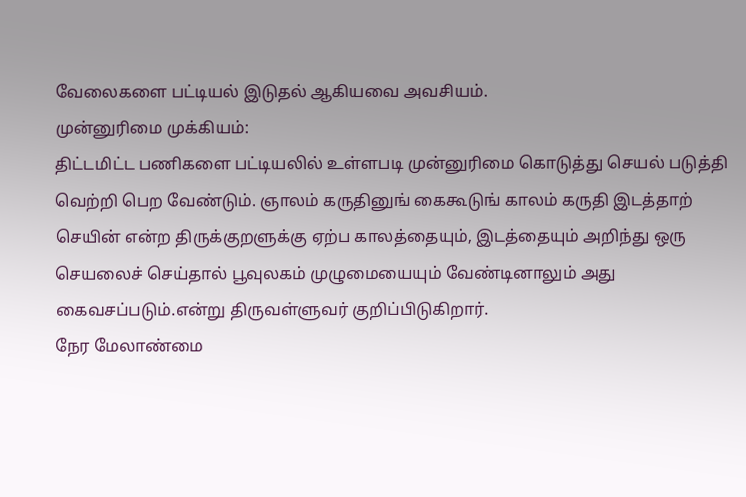வேலைகளை பட்டியல் இடுதல் ஆகியவை அவசியம்.
முன்னுரிமை முக்கியம்:
திட்டமிட்ட பணிகளை பட்டியலில் உள்ளபடி முன்னுரிமை கொடுத்து செயல் படுத்தி வெற்றி பெற வேண்டும். ஞாலம் கருதினுங் கைகூடுங் காலம் கருதி இடத்தாற் செயின் என்ற திருக்குறளுக்கு ஏற்ப காலத்தையும், இடத்தையும் அறிந்து ஒரு செயலைச் செய்தால் பூவுலகம் முழுமையையும் வேண்டினாலும் அது கைவசப்படும்.என்று திருவள்ளுவர் குறிப்பிடுகிறார்.
நேர மேலாண்மை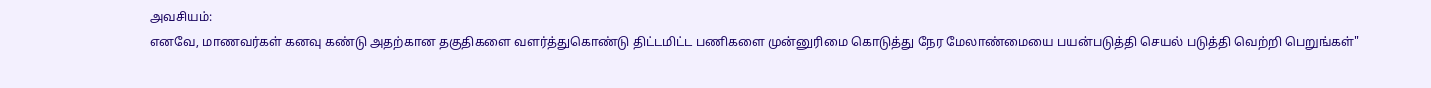அவசியம்:
எனவே, மாணவர்கள் கனவு கண்டு அதற்கான தகுதிகளை வளர்த்துகொண்டு திட்டமிட்ட பணிகளை முன்னுரிமை கொடுத்து நேர மேலாண்மையை பயன்படுத்தி செயல் படுத்தி வெற்றி பெறுங்கள்"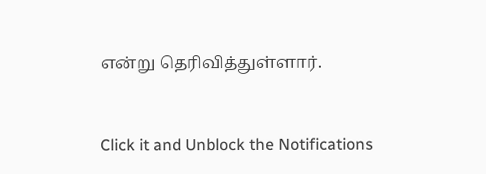என்று தெரிவித்துள்ளார்.


Click it and Unblock the Notifications